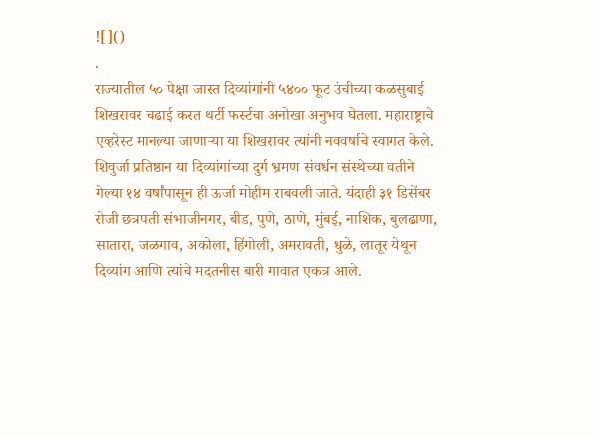![]()
.
राज्यातील ५० पेक्षा जास्त दिव्यांगांनी ५४०० फूट उंचीच्या कळसुबाई शिखरावर चढाई करत थर्टी फर्स्टचा अनोखा अनुभव घेतला. महाराष्ट्राचे एव्हरेस्ट मानल्या जाणाऱ्या या शिखरावर त्यांनी नववर्षाचे स्वागत केले. शिवुर्जा प्रतिष्ठान या दिव्यांगांच्या दुर्ग भ्रमण संवर्धन संस्थेच्या वतीने गेल्या १४ वर्षांपासून ही ऊर्जा मोहीम राबवली जाते. यंदाही ३१ डिसेंबर रोजी छत्रपती संभाजीनगर, बीड, पुणे, ठाणे, मुंबई, नाशिक, बुलढाणा, सातारा, जळगाव, अकोला, हिंगोली, अमरावती, धुळे, लातूर येथून दिव्यांग आणि त्यांचे मदतनीस बारी गावात एकत्र आले.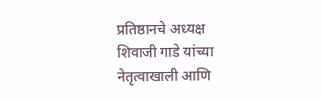प्रतिष्ठानचे अध्यक्ष शिवाजी गाडे यांच्या नेतृत्वाखाली आणि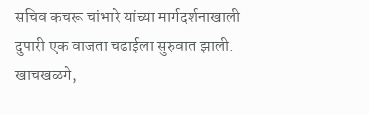सचिव कचरू चांभारे यांच्या मार्गदर्शनाखाली दुपारी एक वाजता चढाईला सुरुवात झाली. खाचखळगे,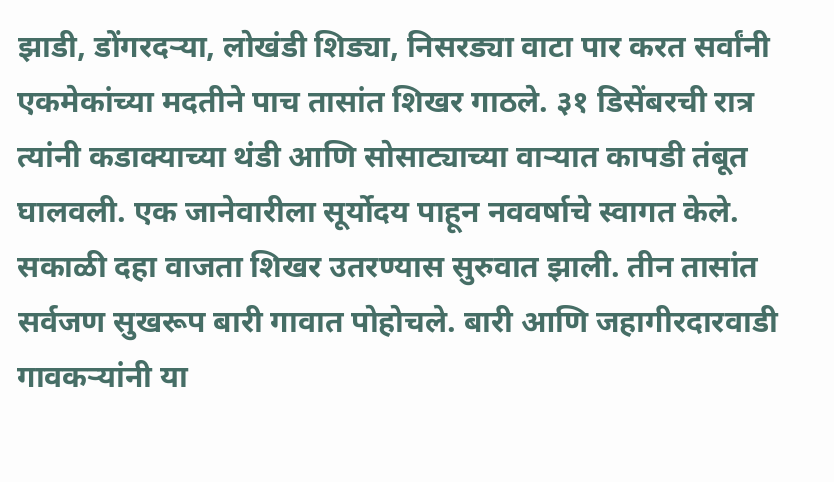झाडी, डोंगरदऱ्या, लोखंडी शिड्या, निसरड्या वाटा पार करत सर्वांनी एकमेकांच्या मदतीने पाच तासांत शिखर गाठले. ३१ डिसेंबरची रात्र त्यांनी कडाक्याच्या थंडी आणि सोसाट्याच्या वाऱ्यात कापडी तंबूत घालवली. एक जानेवारीला सूर्योदय पाहून नववर्षाचे स्वागत केले. सकाळी दहा वाजता शिखर उतरण्यास सुरुवात झाली. तीन तासांत सर्वजण सुखरूप बारी गावात पोहोचले. बारी आणि जहागीरदारवाडी गावकऱ्यांनी या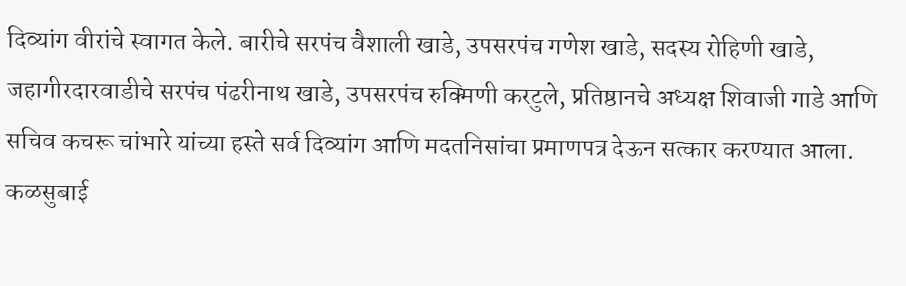दिव्यांग वीरांचे स्वागत केले. बारीचे सरपंच वैशाली खाडे, उपसरपंच गणेश खाडे, सदस्य रोहिणी खाडे, जहागीरदारवाडीचे सरपंच पंढरीनाथ खाडे, उपसरपंच रुक्मिणी करटुले, प्रतिष्ठानचे अध्यक्ष शिवाजी गाडे आणि सचिव कचरू चांभारे यांच्या हस्ते सर्व दिव्यांग आणि मदतनिसांचा प्रमाणपत्र देऊन सत्कार करण्यात आला. कळसुबाई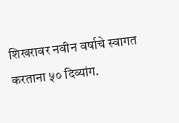शिखरावर नवीन वर्षाचे स्वागत करताना ५० दिव्यांग.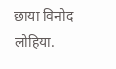छाया विनोद लोहिया.